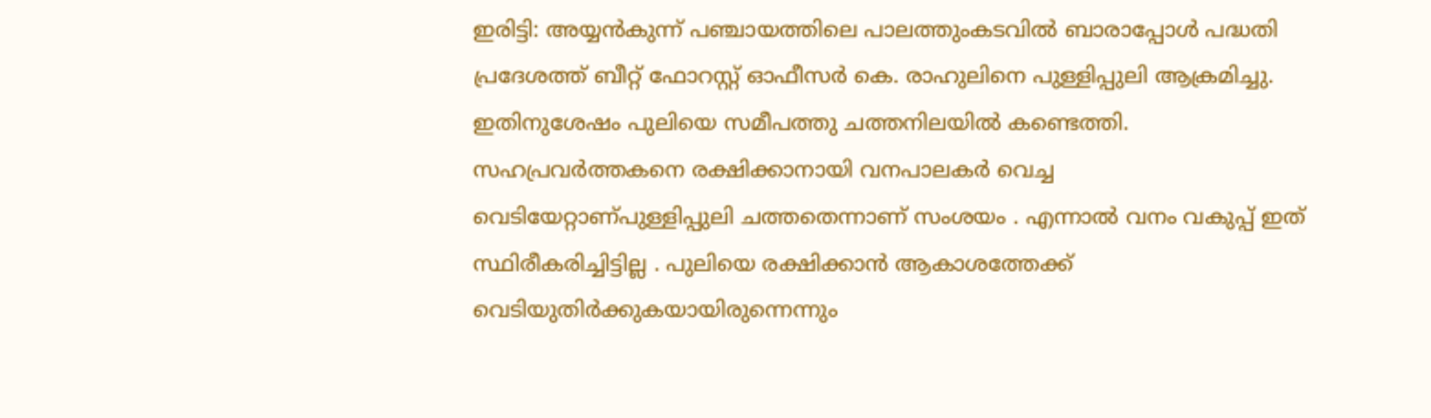ഇരിട്ടി: അയ്യൻകുന്ന് പഞ്ചായത്തിലെ പാലത്തുംകടവിൽ ബാരാപ്പോൾ പദ്ധതി പ്രദേശത്ത് ബീറ്റ് ഫോറസ്റ്റ് ഓഫീസർ കെ. രാഹുലിനെ പുള്ളിപ്പുലി ആക്രമിച്ചു. ഇതിനുശേഷം പുലിയെ സമീപത്തു ചത്തനിലയിൽ കണ്ടെത്തി. സഹപ്രവർത്തകനെ രക്ഷിക്കാനായി വനപാലകർ വെച്ച വെടിയേറ്റാണ്പുള്ളിപ്പുലി ചത്തതെന്നാണ് സംശയം . എന്നാൽ വനം വകുപ്പ് ഇത് സ്ഥിരീകരിച്ചിട്ടില്ല . പുലിയെ രക്ഷിക്കാൻ ആകാശത്തേക്ക് വെടിയുതിർക്കുകയായിരുന്നെന്നും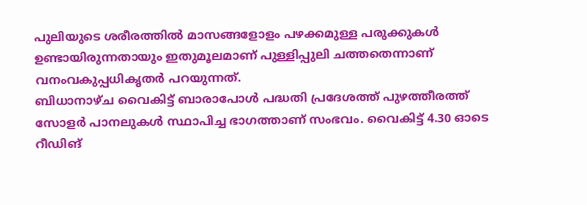പുലിയുടെ ശരീരത്തിൽ മാസങ്ങളോളം പഴക്കമുള്ള പരുക്കുകൾ ഉണ്ടായിരുന്നതായും ഇതുമൂലമാണ് പുള്ളിപ്പുലി ചത്തതെന്നാണ് വനംവകുപ്പധികൃതർ പറയുന്നത്.
ബിധാനാഴ്ച വൈകിട്ട് ബാരാപോൾ പദ്ധതി പ്രദേശത്ത് പുഴത്തീരത്ത് സോളർ പാനലുകൾ സ്ഥാപിച്ച ഭാഗത്താണ് സംഭവം. വൈകിട്ട് 4.30 ഓടെ റീഡിങ്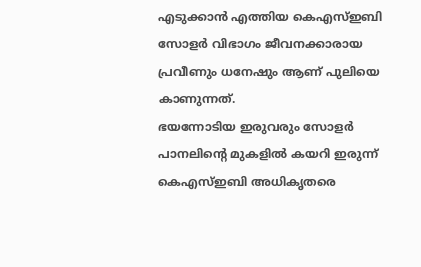എടുക്കാൻ എത്തിയ കെഎസ്ഇബി സോളർ വിഭാഗം ജീവനക്കാരായ പ്രവീണും ധനേഷും ആണ് പുലിയെ കാണുന്നത്.
ഭയന്നോടിയ ഇരുവരും സോളർ പാനലിൻ്റെ മുകളിൽ കയറി ഇരുന്ന് കെഎസ്ഇബി അധികൃതരെ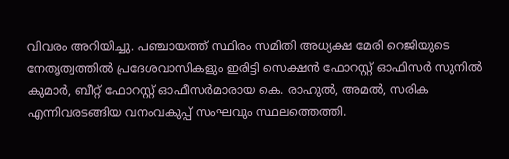വിവരം അറിയിച്ചു. പഞ്ചായത്ത് സ്ഥിരം സമിതി അധ്യക്ഷ മേരി റെജിയുടെ നേതൃത്വത്തിൽ പ്രദേശവാസികളും ഇരിട്ടി സെക്ഷൻ ഫോറസ്റ്റ് ഓഫിസർ സുനിൽ കുമാർ, ബീറ്റ് ഫോറസ്റ്റ് ഓഫീസർമാരായ കെ. രാഹുൽ, അമൽ, സരിക എന്നിവരടങ്ങിയ വനംവകുപ്പ് സംഘവും സ്ഥലത്തെത്തി.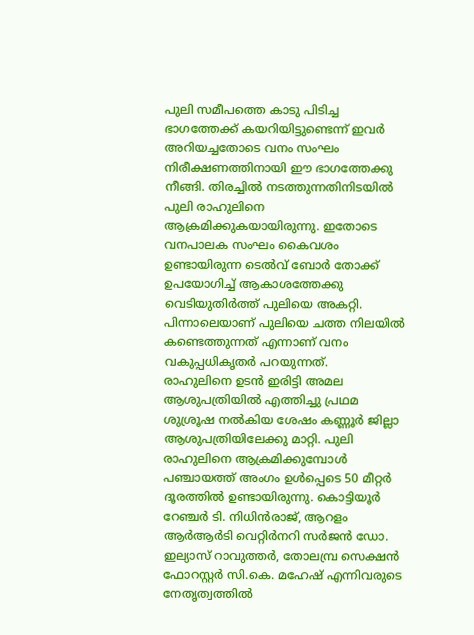പുലി സമീപത്തെ കാടു പിടിച്ച ഭാഗത്തേക്ക് കയറിയിട്ടുണ്ടെന്ന് ഇവർ അറിയച്ചതോടെ വനം സംഘം നിരീക്ഷണത്തിനായി ഈ ഭാഗത്തേക്കു നീങ്ങി. തിരച്ചിൽ നടത്തുന്നതിനിടയിൽ പുലി രാഹുലിനെ ആക്രമിക്കുകയായിരുന്നു. ഇതോടെ വനപാലക സംഘം കൈവശം ഉണ്ടായിരുന്ന ടെൽവ് ബോർ തോക്ക് ഉപയോഗിച്ച് ആകാശത്തേക്കു വെടിയുതിർത്ത് പുലിയെ അകറ്റി. പിന്നാലെയാണ് പുലിയെ ചത്ത നിലയിൽ കണ്ടെത്തുന്നത് എന്നാണ് വനം വകുപ്പധികൃതർ പറയുന്നത്.
രാഹുലിനെ ഉടൻ ഇരിട്ടി അമല ആശുപത്രിയിൽ എത്തിച്ചു പ്രഥമ ശുശ്രൂഷ നൽകിയ ശേഷം കണ്ണൂർ ജില്ലാ ആശുപത്രിയിലേക്കു മാറ്റി. പുലി രാഹുലിനെ ആക്രമിക്കുമ്പോൾ പഞ്ചായത്ത് അംഗം ഉൾപ്പെടെ 50 മീറ്റർ ദൂരത്തിൽ ഉണ്ടായിരുന്നു. കൊട്ടിയൂർ റേഞ്ചർ ടി. നിധിൻരാജ്, ആറളം ആർആർടി വെറ്റിർനറി സർജൻ ഡോ. ഇല്യാസ് റാവുത്തർ, തോലമ്പ്ര സെക്ഷൻ ഫോറസ്റ്റർ സി.കെ. മഹേഷ് എന്നിവരുടെ നേതൃത്വത്തിൽ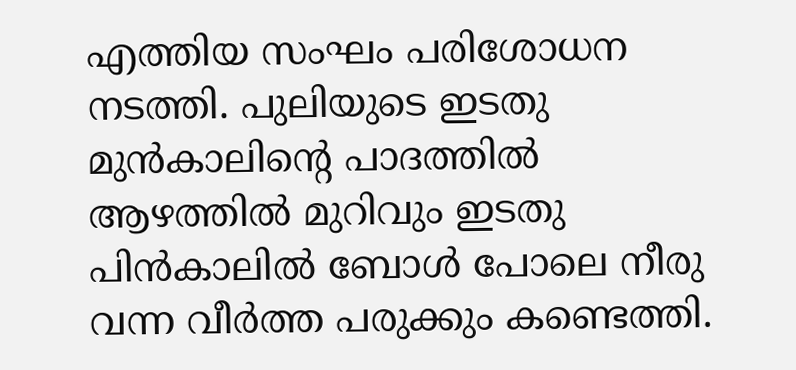എത്തിയ സംഘം പരിശോധന നടത്തി. പുലിയുടെ ഇടതു മുൻകാലിൻ്റെ പാദത്തിൽ ആഴത്തിൽ മുറിവും ഇടതു പിൻകാലിൽ ബോൾ പോലെ നീരു വന്ന വീർത്ത പരുക്കും കണ്ടെത്തി.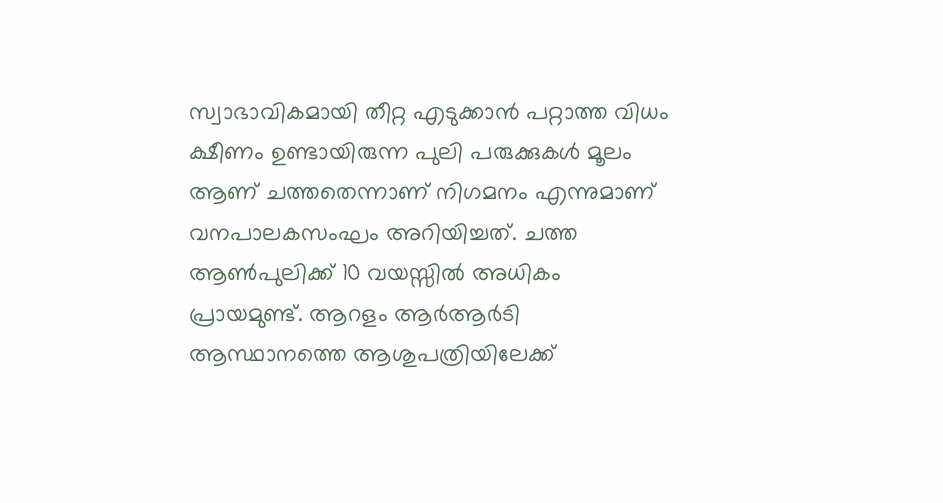സ്വാഭാവികമായി തീറ്റ എടുക്കാൻ പറ്റാത്ത വിധം ക്ഷീണം ഉണ്ടായിരുന്ന പുലി പരുക്കുകൾ മൂലം ആണ് ചത്തതെന്നാണ് നിഗമനം എന്നുമാണ് വനപാലകസംഘം അറിയിച്ചത്. ചത്ത ആൺപുലിക്ക് 10 വയസ്സിൽ അധികം പ്രായമുണ്ട്. ആറളം ആർആർടി ആസ്ഥാനത്തെ ആശുപത്രിയിലേക്ക്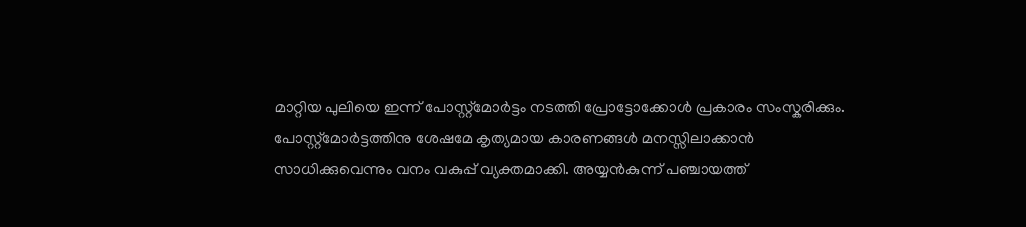മാറ്റിയ പുലിയെ ഇന്ന് പോസ്റ്റ്മോർട്ടം നടത്തി പ്രോട്ടോക്കോൾ പ്രകാരം സംസ്കരിക്കും.
പോസ്റ്റ്മോർട്ടത്തിനു ശേഷമേ കൃത്യമായ കാരണങ്ങൾ മനസ്സിലാക്കാൻ സാധിക്കുവെന്നും വനം വകുപ്പ് വ്യക്തമാക്കി. അയ്യൻകുന്ന് പഞ്ചായത്ത്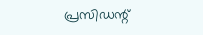പ്രസിഡന്റ്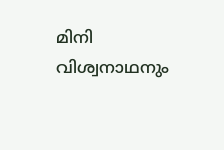മിനി വിശ്വനാഥനും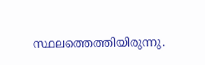സ്ഥലത്തെത്തിയിരുന്നു.